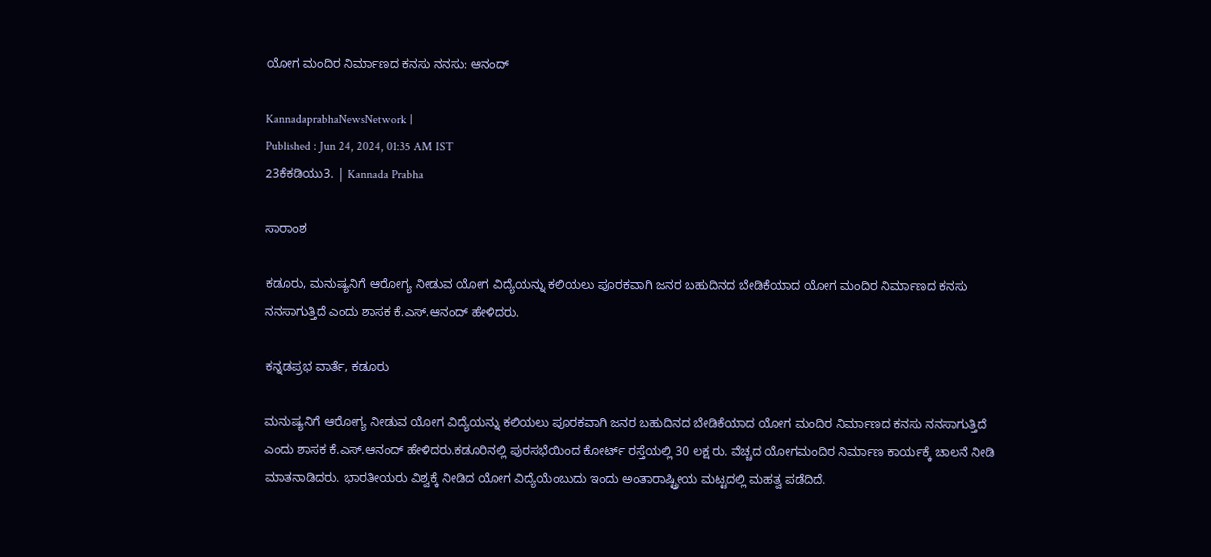ಯೋಗ ಮಂದಿರ ನಿರ್ಮಾಣದ ಕನಸು ನನಸು: ಆನಂದ್

KannadaprabhaNewsNetwork |
Published : Jun 24, 2024, 01:35 AM IST
23ಕೆಕಡಿಯು3. | Kannada Prabha

ಸಾರಾಂಶ

ಕಡೂರು, ಮನುಷ್ಯನಿಗೆ ಆರೋಗ್ಯ ನೀಡುವ ಯೋಗ ವಿದ್ಯೆಯನ್ನು ಕಲಿಯಲು ಪೂರಕವಾಗಿ ಜನರ ಬಹುದಿನದ ಬೇಡಿಕೆಯಾದ ಯೋಗ ಮಂದಿರ ನಿರ್ಮಾಣದ ಕನಸು ನನಸಾಗುತ್ತಿದೆ ಎಂದು ಶಾಸಕ ಕೆ.ಎಸ್.ಆನಂದ್ ಹೇಳಿದರು.

ಕನ್ನಡಪ್ರಭ ವಾರ್ತೆ, ಕಡೂರು

ಮನುಷ್ಯನಿಗೆ ಆರೋಗ್ಯ ನೀಡುವ ಯೋಗ ವಿದ್ಯೆಯನ್ನು ಕಲಿಯಲು ಪೂರಕವಾಗಿ ಜನರ ಬಹುದಿನದ ಬೇಡಿಕೆಯಾದ ಯೋಗ ಮಂದಿರ ನಿರ್ಮಾಣದ ಕನಸು ನನಸಾಗುತ್ತಿದೆ ಎಂದು ಶಾಸಕ ಕೆ.ಎಸ್.ಆನಂದ್ ಹೇಳಿದರು.ಕಡೂರಿನಲ್ಲಿ ಪುರಸಭೆಯಿಂದ ಕೋರ್ಟ್ ರಸ್ತೆಯಲ್ಲಿ 30 ಲಕ್ಷ ರು. ವೆಚ್ಚದ ಯೋಗಮಂದಿರ ನಿರ್ಮಾಣ ಕಾರ್ಯಕ್ಕೆ ಚಾಲನೆ ನೀಡಿ ಮಾತನಾಡಿದರು. ಭಾರತೀಯರು ವಿಶ್ವಕ್ಕೆ ನೀಡಿದ ಯೋಗ ವಿದ್ಯೆಯೆಂಬುದು ಇಂದು‌ ಅಂತಾರಾಷ್ಟ್ರೀಯ ಮಟ್ಟದಲ್ಲಿ ಮಹತ್ವ ಪಡೆದಿದೆ.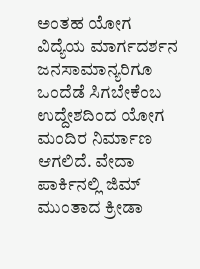ಅಂತಹ ಯೋಗ ವಿದ್ಯೆಯ ಮಾರ್ಗದರ್ಶನ ಜನಸಾಮಾನ್ಯರಿಗೂ ಒಂದೆಡೆ ಸಿಗಬೇಕೆಂಬ ಉದ್ದೇಶದಿಂದ ಯೋಗ ಮಂದಿರ ನಿರ್ಮಾಣ ಆಗಲಿದೆ. ವೇದಾ ಪಾರ್ಕಿನಲ್ಲಿ ಜಿಮ್‌ ಮುಂತಾದ ಕ್ರೀಡಾ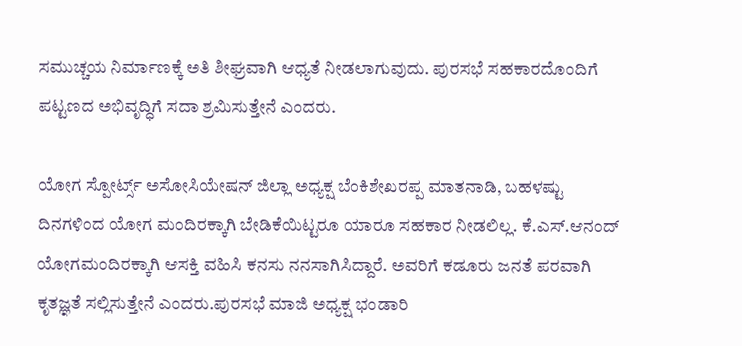ಸಮುಚ್ಚಯ ನಿರ್ಮಾಣಕ್ಕೆ ಅತಿ ಶೀಘ್ರವಾಗಿ ಆಧ್ಯತೆ ನೀಡಲಾಗುವುದು. ಪುರಸಭೆ ಸಹಕಾರದೊಂದಿಗೆ ಪಟ್ಟಣದ ಅಭಿವೃದ್ಧಿಗೆ ಸದಾ ಶ್ರಮಿಸುತ್ತೇನೆ ಎಂದರು.

ಯೋಗ ಸ್ಪೋರ್ಟ್ಸ್ ಅಸೋಸಿಯೇಷನ್ ಜಿಲ್ಲಾ ಅಧ್ಯಕ್ಷ ಬೆಂಕಿಶೇಖರಪ್ಪ ಮಾತನಾಡಿ, ಬಹಳಷ್ಟು ದಿನಗಳಿಂದ ಯೋಗ ಮಂದಿರಕ್ಕಾಗಿ ಬೇಡಿಕೆಯಿಟ್ಟರೂ ಯಾರೂ ಸಹಕಾರ ನೀಡಲಿಲ್ಲ. ಕೆ.ಎಸ್.ಆನಂದ್ ಯೋಗಮಂದಿರಕ್ಕಾಗಿ ಆಸಕ್ತಿ ವಹಿಸಿ ಕನಸು ನನಸಾಗಿಸಿದ್ದಾರೆ. ಅವರಿಗೆ ಕಡೂರು ಜನತೆ ಪರವಾಗಿ ಕೃತಜ್ಞತೆ ಸಲ್ಲಿಸುತ್ತೇನೆ ಎಂದರು.ಪುರಸಭೆ ಮಾಜಿ ಅಧ್ಯಕ್ಷ ಭಂಡಾರಿ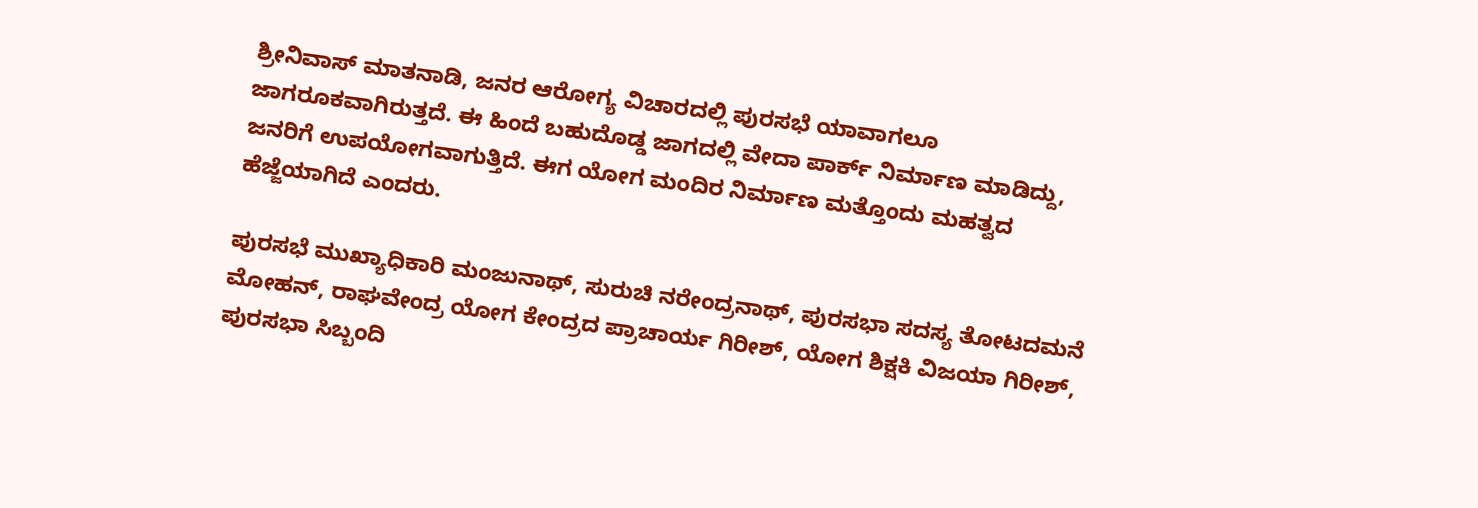ಶ್ರೀನಿವಾಸ್ ಮಾತನಾಡಿ, ಜನರ ಆರೋಗ್ಯ ವಿಚಾರದಲ್ಲಿ ಪುರಸಭೆ ಯಾವಾಗಲೂ ಜಾಗರೂಕವಾಗಿರುತ್ತದೆ. ಈ ಹಿಂದೆ ಬಹುದೊಡ್ಡ ಜಾಗದಲ್ಲಿ ವೇದಾ ಪಾರ್ಕ್ ನಿರ್ಮಾಣ ಮಾಡಿದ್ದು, ಜನರಿಗೆ ಉಪಯೋಗವಾಗುತ್ತಿದೆ. ಈಗ ಯೋಗ ಮಂದಿರ ನಿರ್ಮಾಣ ಮತ್ತೊಂದು ಮಹತ್ವದ ಹೆಜ್ಜೆಯಾಗಿದೆ ಎಂದರು.

ಪುರಸಭೆ ಮುಖ್ಯಾಧಿಕಾರಿ ಮಂಜುನಾಥ್, ಸುರುಚಿ ನರೇಂದ್ರನಾಥ್, ಪುರಸಭಾ ಸದಸ್ಯ ತೋಟದಮನೆ ಮೋಹನ್, ರಾಘವೇಂದ್ರ ಯೋಗ ಕೇಂದ್ರದ ಪ್ರಾಚಾರ್ಯ ಗಿರೀಶ್, ಯೋಗ ಶಿಕ್ಷಕಿ ವಿಜಯಾ ಗಿರೀಶ್, ಪುರಸಭಾ ಸಿಬ್ಬಂದಿ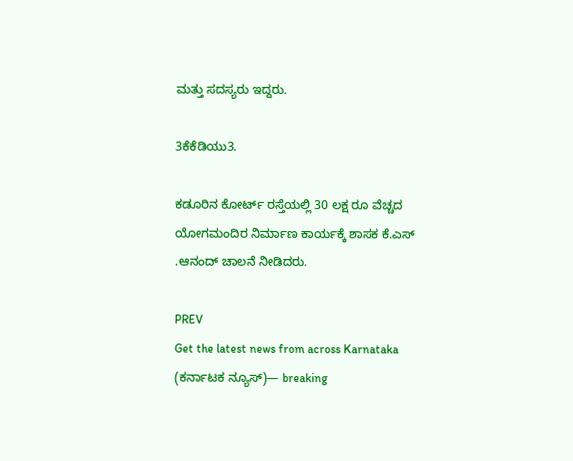ಮತ್ತು ಸದಸ್ಯರು ಇದ್ದರು.

3ಕೆಕೆಡಿಯು3.

ಕಡೂರಿನ ಕೋರ್ಟ್ ರಸ್ತೆಯಲ್ಲಿ 30 ಲಕ್ಷ ರೂ ವೆಚ್ಚದ ಯೋಗಮಂದಿರ ನಿರ್ಮಾಣ ಕಾರ್ಯಕ್ಕೆ ಶಾಸಕ ಕೆ.ಎಸ್ .ಆನಂದ್ ಚಾಲನೆ ನೀಡಿದರು.

PREV
Get the latest news from across Karnataka (ಕರ್ನಾಟಕ ನ್ಯೂಸ್)— breaking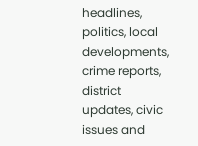headlines, politics, local developments, crime reports, district updates, civic issues and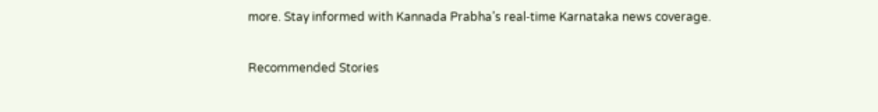more. Stay informed with Kannada Prabha’s real‑time Karnataka news coverage.

Recommended Stories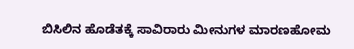ಬಿಸಿಲಿನ ಹೊಡೆತಕ್ಕೆ ಸಾವಿರಾರು ಮೀನುಗಳ ಮಾರಣಹೋಮ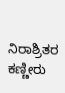ನಿರಾಶ್ರಿತರ ಕಣ್ಣೀರು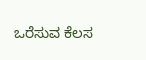ಒರೆಸುವ ಕೆಲಸ